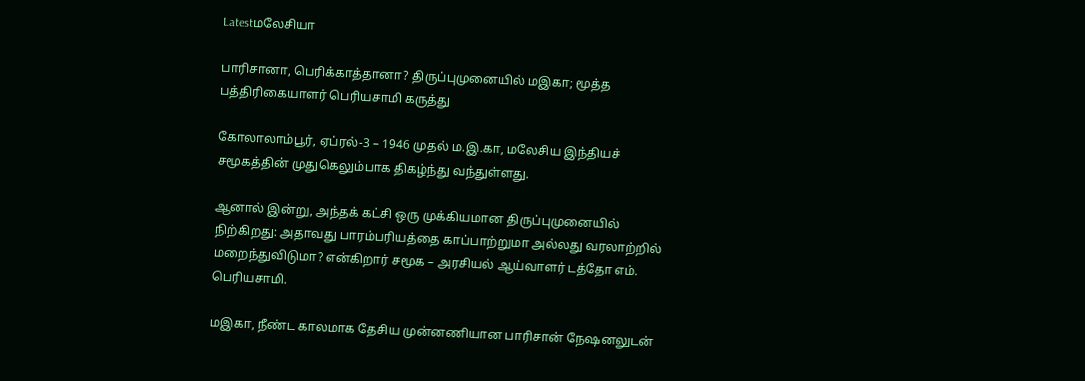Latestமலேசியா

பாரிசானா, பெரிக்காத்தானா? திருப்புமுனையில் மஇகா; மூத்த பத்திரிகையாளர் பெரியசாமி கருத்து

கோலாலாம்பூர், ஏப்ரல்-3 – 1946 முதல் ம.இ.கா, மலேசிய இந்தியச் சமூகத்தின் முதுகெலும்பாக திகழ்ந்து வந்துள்ளது.

ஆனால் இன்று, அந்தக் கட்சி ஒரு முக்கியமான திருப்புமுனையில் நிற்கிறது: அதாவது பாரம்பரியத்தை காப்பாற்றுமா அல்லது வரலாற்றில் மறைந்துவிடுமா? என்கிறார் சமூக – அரசியல் ஆய்வாளர் டத்தோ எம். பெரியசாமி.

மஇகா, நீண்ட காலமாக தேசிய முன்னணியான பாரிசான் நேஷனலுடன்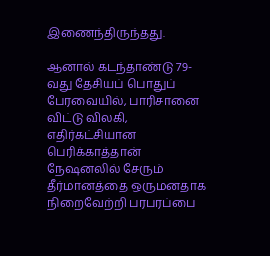இணைந்திருந்தது.

ஆனால் கடந்தாண்டு 79-வது தேசியப் பொதுப் பேரவையில், பாரிசானை விட்டு விலகி, எதிர்கட்சியான பெரிக்காத்தான் நேஷனலில் சேரும் தீர்மானத்தை ஒருமனதாக நிறைவேற்றி பரபரப்பை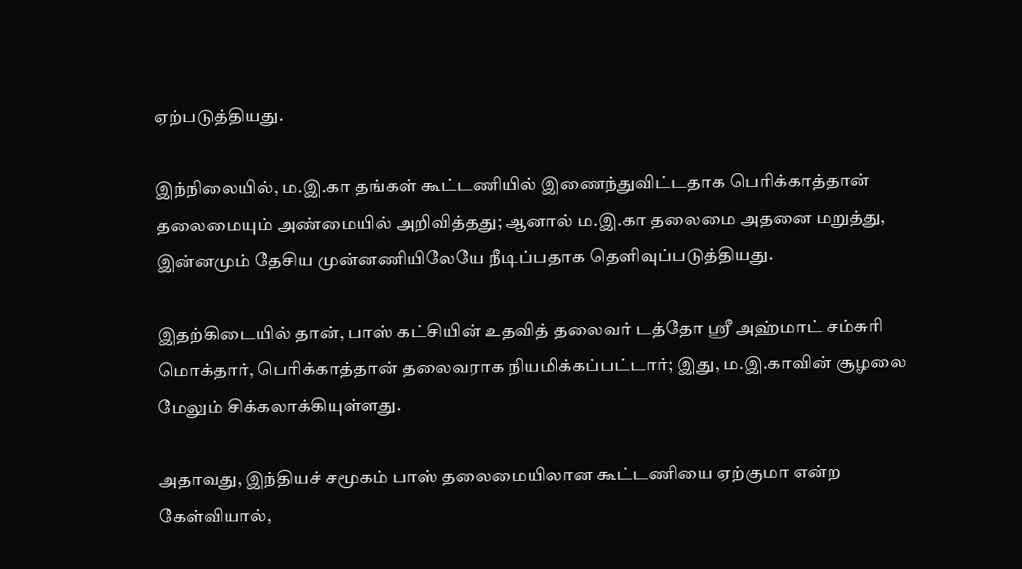ஏற்படுத்தியது.

இந்நிலையில், ம.இ.கா தங்கள் கூட்டணியில் இணைந்துவிட்டதாக பெரிக்காத்தான் தலைமையும் அண்மையில் அறிவித்தது; ஆனால் ம.இ.கா தலைமை அதனை மறுத்து, இன்னமும் தேசிய முன்னணியிலேயே நீடிப்பதாக தெளிவுப்படுத்தியது.

இதற்கிடையில் தான், பாஸ் கட்சியின் உதவித் தலைவர் டத்தோ ஸ்ரீ அஹ்மாட் சம்சுரி மொக்தார், பெரிக்காத்தான் தலைவராக நியமிக்கப்பட்டார்; இது, ம.இ.காவின் சூழலை மேலும் சிக்கலாக்கியுள்ளது.

அதாவது, இந்தியச் சமூகம் பாஸ் தலைமையிலான கூட்டணியை ஏற்குமா என்ற கேள்வியால்,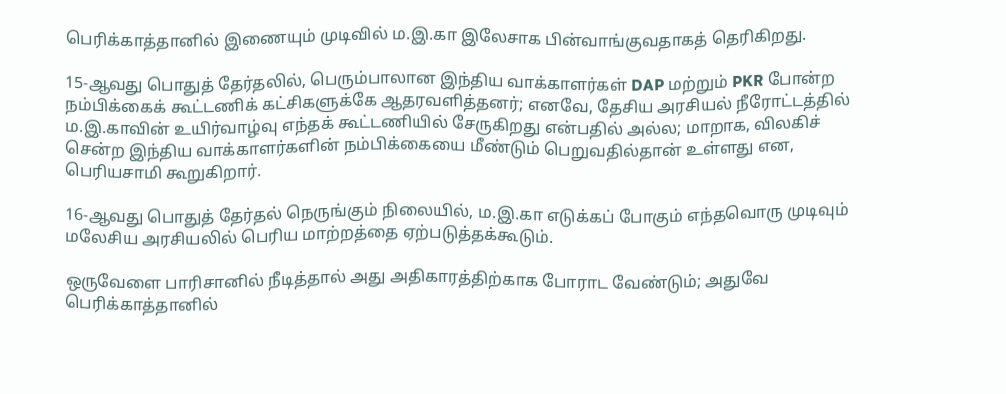பெரிக்காத்தானில் இணையும் முடிவில் ம.இ.கா இலேசாக பின்வாங்குவதாகத் தெரிகிறது.

15-ஆவது பொதுத் தேர்தலில், பெரும்பாலான இந்திய வாக்காளர்கள் DAP மற்றும் PKR போன்ற நம்பிக்கைக் கூட்டணிக் கட்சிகளுக்கே ஆதரவளித்தனர்; எனவே, தேசிய அரசியல் நீரோட்டத்தில் ம.இ.காவின் உயிர்வாழ்வு எந்தக் கூட்டணியில் சேருகிறது என்பதில் அல்ல; மாறாக, விலகிச் சென்ற இந்திய வாக்காளர்களின் நம்பிக்கையை மீண்டும் பெறுவதில்தான் உள்ளது என, பெரியசாமி கூறுகிறார்.

16-ஆவது பொதுத் தேர்தல் நெருங்கும் நிலையில், ம.இ.கா எடுக்கப் போகும் எந்தவொரு முடிவும் மலேசிய அரசியலில் பெரிய மாற்றத்தை ஏற்படுத்தக்கூடும்.

ஒருவேளை பாரிசானில் நீடித்தால் அது அதிகாரத்திற்காக போராட வேண்டும்; அதுவே பெரிக்காத்தானில்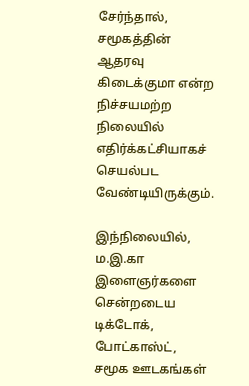சேர்ந்தால், சமூகத்தின் ஆதரவு கிடைக்குமா என்ற நிச்சயமற்ற நிலையில் எதிர்க்கட்சியாகச் செயல்பட வேண்டியிருக்கும்.

இந்நிலையில், ம.இ.கா இளைஞர்களை சென்றடைய டிக்டோக், போட்காஸ்ட், சமூக ஊடகங்கள்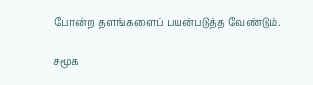போன்ற தளங்களைப் பயன்படுத்த வேண்டும்.

சமூக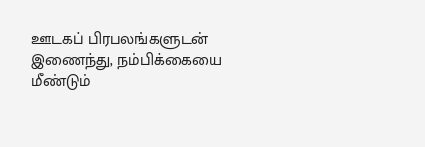ஊடகப் பிரபலங்களுடன் இணைந்து, நம்பிக்கையை மீண்டும்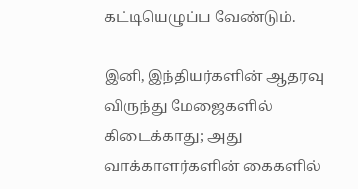கட்டியெழுப்ப வேண்டும்.

இனி, இந்தியர்களின் ஆதரவு விருந்து மேஜைகளில் கிடைக்காது; அது வாக்காளர்களின் கைகளில்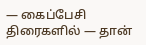— கைப்பேசி திரைகளில் — தான்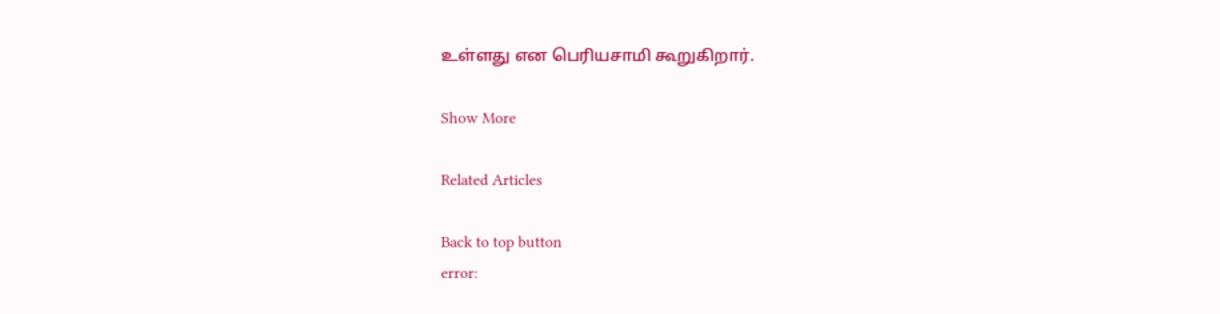உள்ளது என பெரியசாமி கூறுகிறார்.

Show More

Related Articles

Back to top button
error: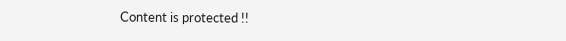Content is protected !!